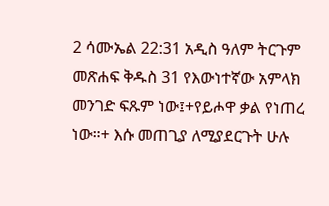2 ሳሙኤል 22:31 አዲስ ዓለም ትርጉም መጽሐፍ ቅዱስ 31 የእውነተኛው አምላክ መንገድ ፍጹም ነው፤+የይሖዋ ቃል የነጠረ ነው።+ እሱ መጠጊያ ለሚያደርጉት ሁሉ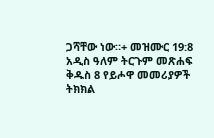ጋሻቸው ነው።+ መዝሙር 19:8 አዲስ ዓለም ትርጉም መጽሐፍ ቅዱስ 8 የይሖዋ መመሪያዎች ትክክል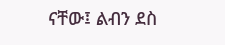ናቸው፤ ልብን ደስ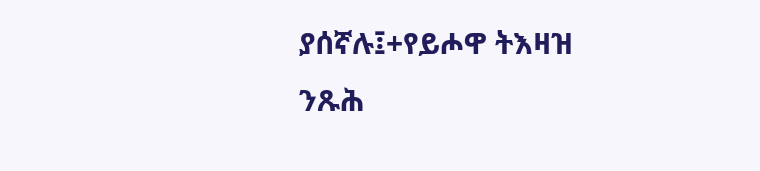ያሰኛሉ፤+የይሖዋ ትእዛዝ ንጹሕ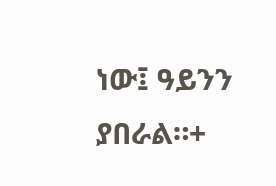ነው፤ ዓይንን ያበራል።+